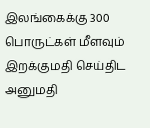இலங்கைக்கு 300 பொருட்கள் மீளவும் இறக்குமதி செய்திட அனுமதி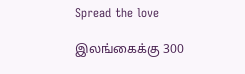Spread the love

இலங்கைக்கு 300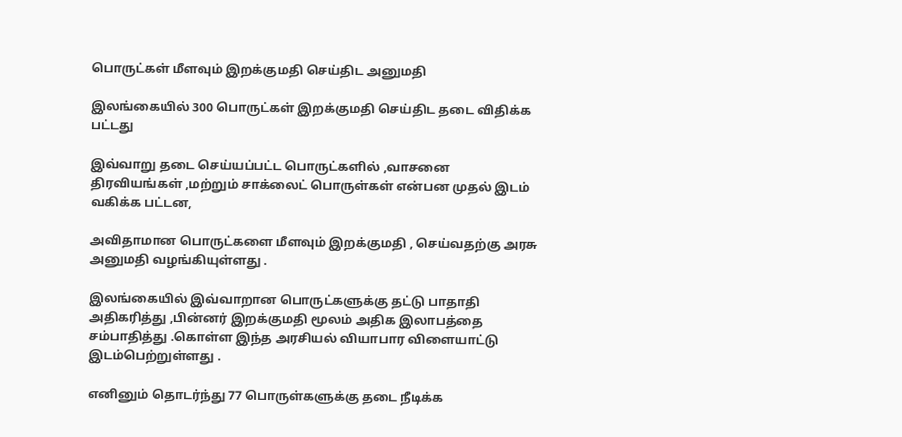பொருட்கள் மீளவும் இறக்குமதி செய்திட அனுமதி

இலங்கையில் 300 பொருட்கள் இறக்குமதி செய்திட தடை விதிக்க பட்டது

இவ்வாறு தடை செய்யப்பட்ட பொருட்களில் ,வாசனை திரவியங்கள் ,மற்றும் சாக்லைட் பொருள்கள் என்பன முதல் இடம் வகிக்க பட்டன,

அவிதாமான பொருட்களை மீளவும் இறக்குமதி , செய்வதற்கு அரசு அனுமதி வழங்கியுள்ளது .

இலங்கையில் இவ்வாறான பொருட்களுக்கு தட்டு பாதாதி அதிகரித்து ,பின்னர் இறக்குமதி மூலம் அதிக இலாபத்தை சம்பாதித்து .கொள்ள இந்த அரசியல் வியாபார விளையாட்டு இடம்பெற்றுள்ளது .

எனினும் தொடர்ந்து 77 பொருள்களுக்கு தடை நீடிக்க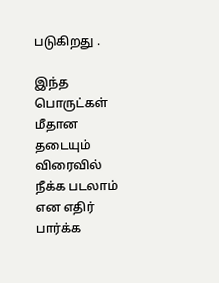படுகிறது .

இந்த பொருட்கள் மீதான தடையும் விரைவில் நீக்க படலாம் என எதிர் பார்க்க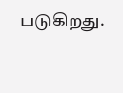படுகிறது.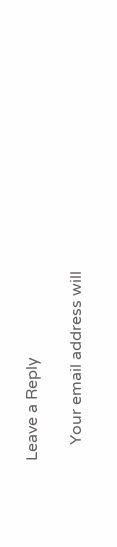Leave a Reply

    Your email address will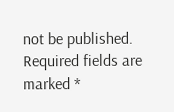not be published. Required fields are marked *